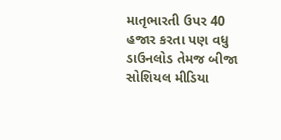માતૃભારતી ઉપર 40 હજાર કરતા પણ વધુ ડાઉનલોડ તેમજ બીજા સોશિયલ મીડિયા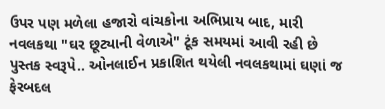ઉપર પણ મળેલા હજારો વાંચકોના અભિપ્રાય બાદ, મારી નવલકથા "ઘર છૂટ્યાની વેળાએ" ટૂંક સમયમાં આવી રહી છે પુસ્તક સ્વરૂપે.. ઓનલાઈન પ્રકાશિત થયેલી નવલકથામાં ઘણાં જ ફેરબદલ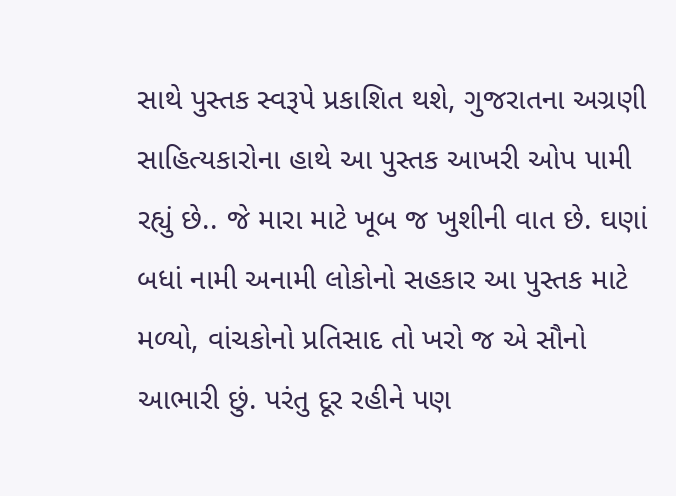સાથે પુસ્તક સ્વરૂપે પ્રકાશિત થશે, ગુજરાતના અગ્રણી સાહિત્યકારોના હાથે આ પુસ્તક આખરી ઓપ પામી રહ્યું છે.. જે મારા માટે ખૂબ જ ખુશીની વાત છે. ઘણાં બધાં નામી અનામી લોકોનો સહકાર આ પુસ્તક માટે મળ્યો, વાંચકોનો પ્રતિસાદ તો ખરો જ એ સૌનો આભારી છું. પરંતુ દૂર રહીને પણ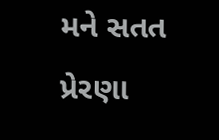મને સતત પ્રેરણા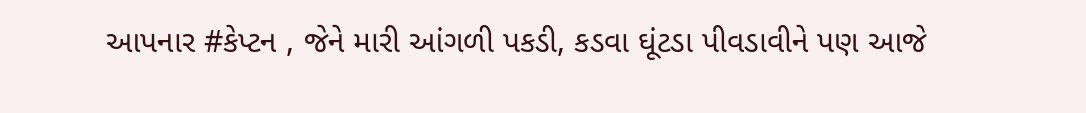આપનાર #કેપ્ટન , જેને મારી આંગળી પકડી, કડવા ઘૂંટડા પીવડાવીને પણ આજે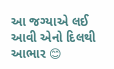આ જગ્યાએ લઈ આવી એનો દિલથી આભાર 😊